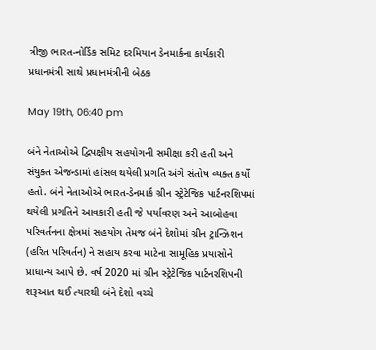ત્રીજી ભારત-નોર્ડિક સમિટ દરમિયાન ડેનમાર્કના કાર્યકારી પ્રધાનમંત્રી સાથે પ્રધાનમંત્રીની બેઠક

May 19th, 06:40 pm

બંને નેતાઓએ દ્વિપક્ષીય સહયોગની સમીક્ષા કરી હતી અને સંયુક્ત એજન્ડામાં હાંસલ થયેલી પ્રગતિ અંગે સંતોષ વ્યક્ત કર્યો હતો. બંને નેતાઓએ ભારત-ડેનમાર્ક ગ્રીન સ્ટ્રેટેજિક પાર્ટનરશિપમાં થયેલી પ્રગતિને આવકારી હતી જે પર્યાવરણ અને આબોહવા પરિવર્તનના ક્ષેત્રમાં સહયોગ તેમજ બંને દેશોમાં ગ્રીન ટ્રાન્ઝિશન (હરિત પરિવર્તન) ને સહાય કરવા માટેના સામૂહિક પ્રયાસોને પ્રાધાન્ય આપે છે. વર્ષ 2020 માં ગ્રીન સ્ટ્રેટેજિક પાર્ટનરશિપની શરૂઆત થઈ ત્યારથી બંને દેશો વચ્ચે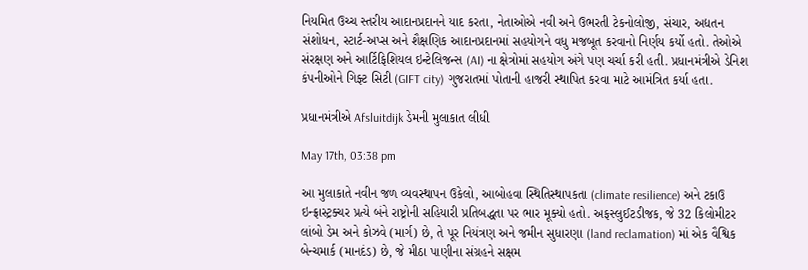નિયમિત ઉચ્ચ સ્તરીય આદાનપ્રદાનને યાદ કરતા, નેતાઓએ નવી અને ઉભરતી ટેકનોલોજી, સંચાર, અદ્યતન સંશોધન, સ્ટાર્ટ-અપ્સ અને શૈક્ષણિક આદાનપ્રદાનમાં સહયોગને વધુ મજબૂત કરવાનો નિર્ણય કર્યો હતો. તેઓએ સંરક્ષણ અને આર્ટિફિશિયલ ઇન્ટેલિજન્સ (AI) ના ક્ષેત્રોમાં સહયોગ અંગે પણ ચર્ચા કરી હતી. પ્રધાનમંત્રીએ ડેનિશ કંપનીઓને ગિફ્ટ સિટી (GIFT city) ગુજરાતમાં પોતાની હાજરી સ્થાપિત કરવા માટે આમંત્રિત કર્યા હતા.

પ્રધાનમંત્રીએ Afsluitdijk ડેમની મુલાકાત લીધી

May 17th, 03:38 pm

આ મુલાકાતે નવીન જળ વ્યવસ્થાપન ઉકેલો, આબોહવા સ્થિતિસ્થાપકતા (climate resilience) અને ટકાઉ ઇન્ફ્રાસ્ટ્રક્ચર પ્રત્યે બંને રાષ્ટ્રોની સહિયારી પ્રતિબદ્ધતા પર ભાર મૂક્યો હતો. અફસ્લુઈટડીજક, જે 32 કિલોમીટર લાંબો ડેમ અને કોઝવે (માર્ગ) છે, તે પૂર નિયંત્રણ અને જમીન સુધારણા (land reclamation) માં એક વૈશ્વિક બેન્ચમાર્ક (માનદંડ) છે, જે મીઠા પાણીના સંગ્રહને સક્ષમ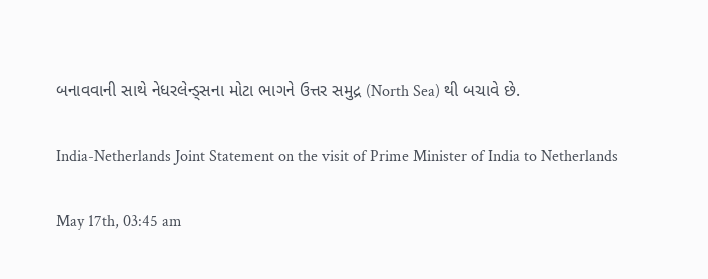બનાવવાની સાથે નેધરલેન્ડ્સના મોટા ભાગને ઉત્તર સમુદ્ર (North Sea) થી બચાવે છે.

India-Netherlands Joint Statement on the visit of Prime Minister of India to Netherlands

May 17th, 03:45 am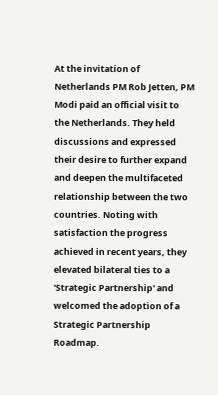At the invitation of Netherlands PM Rob Jetten, PM Modi paid an official visit to the Netherlands. They held discussions and expressed their desire to further expand and deepen the multifaceted relationship between the two countries. Noting with satisfaction the progress achieved in recent years, they elevated bilateral ties to a 'Strategic Partnership' and welcomed the adoption of a Strategic Partnership Roadmap.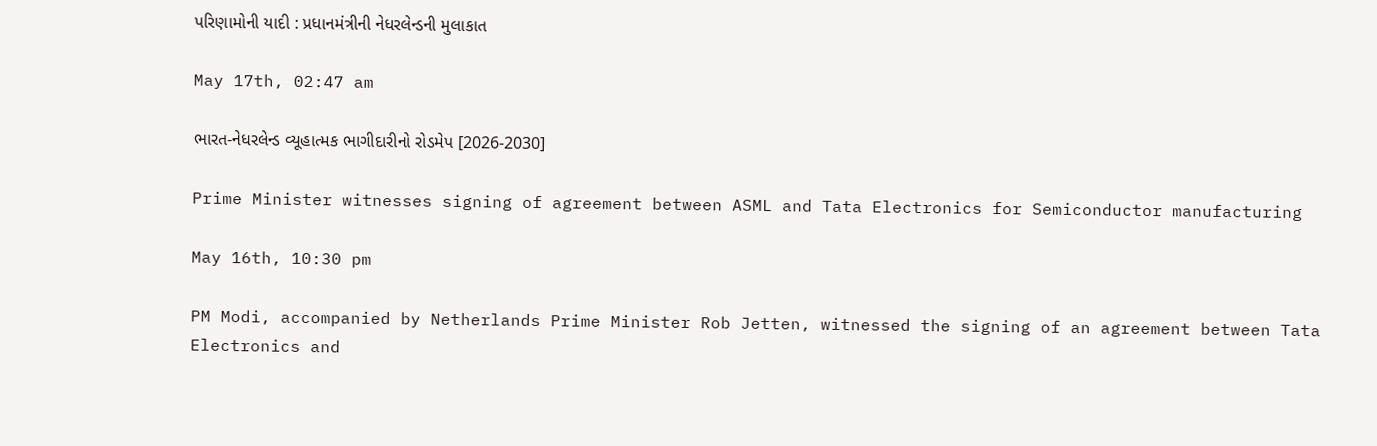પરિણામોની યાદી : પ્રધાનમંત્રીની નેધરલેન્ડની મુલાકાત

May 17th, 02:47 am

ભારત-નેધરલેન્ડ વ્યૂહાત્મક ભાગીદારીનો રોડમેપ [2026-2030]

Prime Minister witnesses signing of agreement between ASML and Tata Electronics for Semiconductor manufacturing

May 16th, 10:30 pm

PM Modi, accompanied by Netherlands Prime Minister Rob Jetten, witnessed the signing of an agreement between Tata Electronics and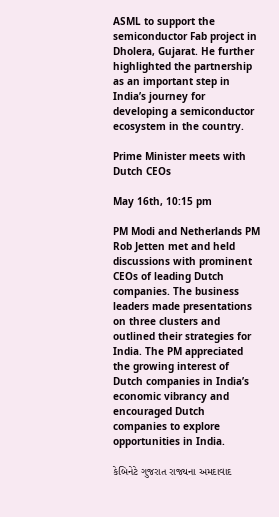ASML to support the semiconductor Fab project in Dholera, Gujarat. He further highlighted the partnership as an important step in India’s journey for developing a semiconductor ecosystem in the country.

Prime Minister meets with Dutch CEOs

May 16th, 10:15 pm

PM Modi and Netherlands PM Rob Jetten met and held discussions with prominent CEOs of leading Dutch companies. The business leaders made presentations on three clusters and outlined their strategies for India. The PM appreciated the growing interest of Dutch companies in India’s economic vibrancy and encouraged Dutch companies to explore opportunities in India.

કેબિનેટે ગુજરાત રાજ્યના અમદાવાદ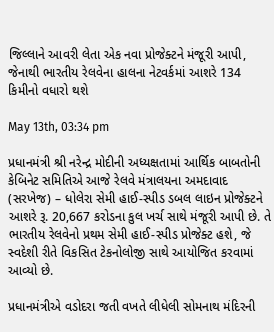જિલ્લાને આવરી લેતા એક નવા પ્રોજેક્ટને મંજૂરી આપી, જેનાથી ભારતીય રેલવેના હાલના નેટવર્કમાં આશરે 134 કિમીનો વધારો થશે

May 13th, 03:34 pm

પ્રધાનમંત્રી શ્રી નરેન્દ્ર મોદીની અધ્યક્ષતામાં આર્થિક બાબતોની કેબિનેટ સમિતિએ આજે રેલવે મંત્રાલયના અમદાવાદ (સરખેજ) – ધોલેરા સેમી હાઈ-સ્પીડ ડબલ લાઇન પ્રોજેક્ટને આશરે રૂ. 20,667 કરોડના કુલ ખર્ચ સાથે મંજૂરી આપી છે. તે ભારતીય રેલવેનો પ્રથમ સેમી હાઈ-સ્પીડ પ્રોજેક્ટ હશે, જે સ્વદેશી રીતે વિકસિત ટેકનોલોજી સાથે આયોજિત કરવામાં આવ્યો છે.

પ્રધાનમંત્રીએ વડોદરા જતી વખતે લીધેલી સોમનાથ મંદિરની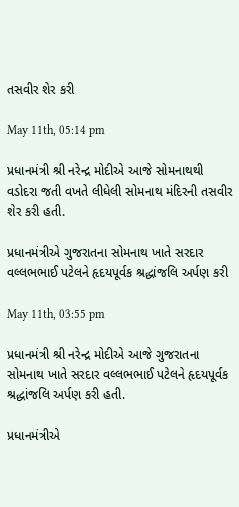તસવીર શેર કરી

May 11th, 05:14 pm

પ્રધાનમંત્રી શ્રી નરેન્દ્ર મોદીએ આજે સોમનાથથી વડોદરા જતી વખતે લીધેલી સોમનાથ મંદિરની તસવીર શેર કરી હતી.

પ્રધાનમંત્રીએ ગુજરાતના સોમનાથ ખાતે સરદાર વલ્લભભાઈ પટેલને હૃદયપૂર્વક શ્રદ્ધાંજલિ અર્પણ કરી

May 11th, 03:55 pm

પ્રધાનમંત્રી શ્રી નરેન્દ્ર મોદીએ આજે ગુજરાતના સોમનાથ ખાતે સરદાર વલ્લભભાઈ પટેલને હૃદયપૂર્વક શ્રદ્ધાંજલિ અર્પણ કરી હતી.

પ્રધાનમંત્રીએ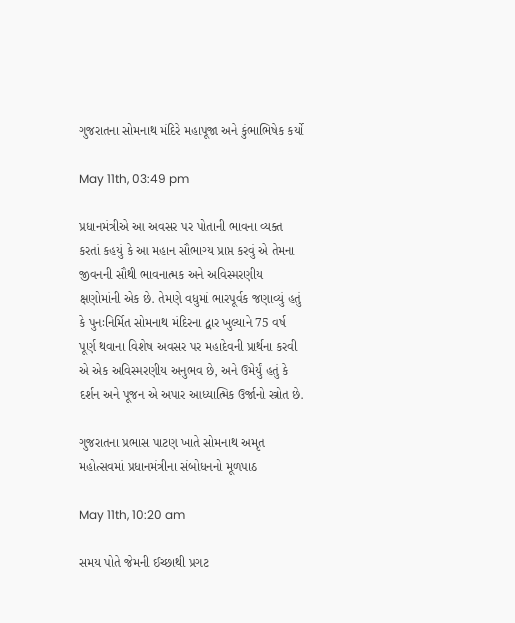ગુજરાતના સોમનાથ મંદિરે મહાપૂજા અને કુંભાભિષેક કર્યો

May 11th, 03:49 pm

પ્રધાનમંત્રીએ આ અવસર પર પોતાની ભાવના વ્યક્ત કરતાં કહયું કે આ મહાન સૌભાગ્ય પ્રાપ્ત કરવું એ તેમના જીવનની સૌથી ભાવનાત્મક અને અવિસ્મરણીય ક્ષણોમાંની એક છે. તેમણે વધુમાં ભારપૂર્વક જણાવ્યું હતું કે પુનઃનિર્મિત સોમનાથ મંદિરના દ્વાર ખુલ્યાને 75 વર્ષ પૂર્ણ થવાના વિશેષ અવસર પર મહાદેવની પ્રાર્થના કરવી એ એક અવિસ્મરણીય અનુભવ છે, અને ઉમેર્યું હતું કે દર્શન અને પૂજન એ અપાર આધ્યાત્મિક ઉર્જાનો સ્ત્રોત છે.

ગુજરાતના પ્રભાસ પાટણ ખાતે સોમનાથ અમૃત મહોત્સવમાં પ્રધાનમંત્રીના સંબોધનનો મૂળપાઠ

May 11th, 10:20 am

સમય પોતે જેમની ઈચ્છાથી પ્રગટ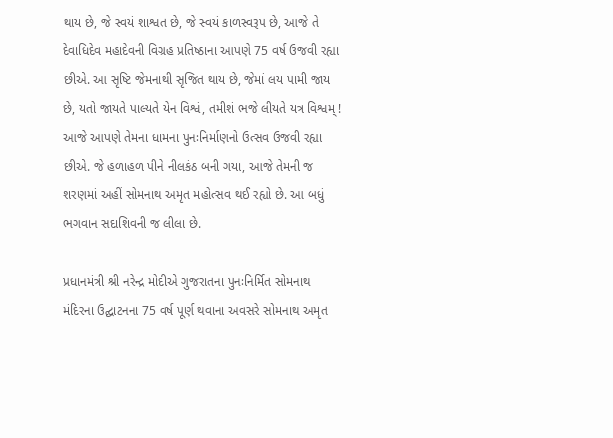થાય છે, જે સ્વયં શાશ્વત છે, જે સ્વયં કાળસ્વરૂપ છે, આજે તે દેવાધિદેવ મહાદેવની વિગ્રહ પ્રતિષ્ઠાના આપણે 75 વર્ષ ઉજવી રહ્યા છીએ. આ સૃષ્ટિ જેમનાથી સૃજિત થાય છે, જેમાં લય પામી જાય છે, યતો જાયતે પાલ્યતે યેન વિશ્વં, તમીશં ભજે લીયતે યત્ર વિશ્વમ્ ! આજે આપણે તેમના ધામના પુનઃનિર્માણનો ઉત્સવ ઉજવી રહ્યા છીએ. જે હળાહળ પીને નીલકંઠ બની ગયા, આજે તેમની જ શરણમાં અહીં સોમનાથ અમૃત મહોત્સવ થઈ રહ્યો છે. આ બધું ભગવાન સદાશિવની જ લીલા છે.

પ્રધાનમંત્રી શ્રી નરેન્દ્ર મોદીએ ગુજરાતના પુનઃનિર્મિત સોમનાથ મંદિરના ઉદ્ઘાટનના 75 વર્ષ પૂર્ણ થવાના અવસરે સોમનાથ અમૃત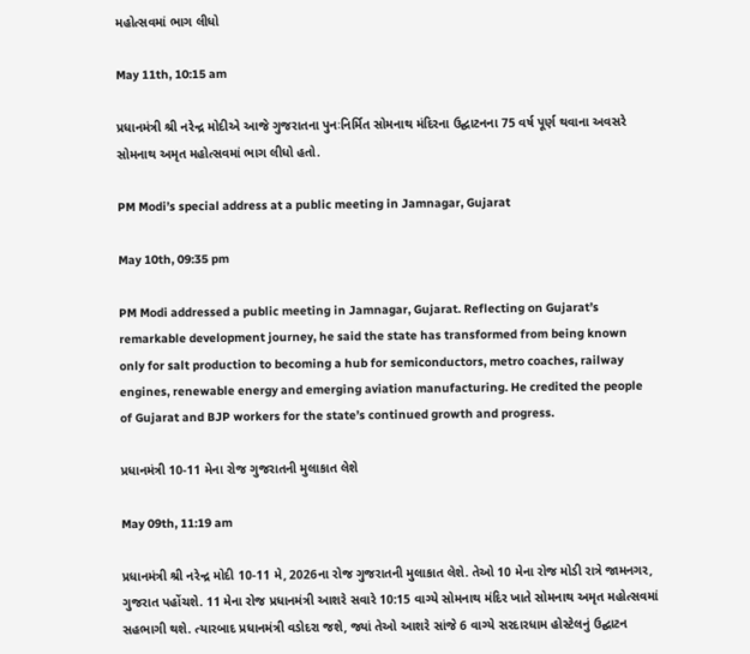મહોત્સવમાં ભાગ લીધો

May 11th, 10:15 am

પ્રધાનમંત્રી શ્રી નરેન્દ્ર મોદીએ આજે ગુજરાતના પુનઃનિર્મિત સોમનાથ મંદિરના ઉદ્ઘાટનના 75 વર્ષ પૂર્ણ થવાના અવસરે સોમનાથ અમૃત મહોત્સવમાં ભાગ લીધો હતો.

PM Modi’s special address at a public meeting in Jamnagar, Gujarat

May 10th, 09:35 pm

PM Modi addressed a public meeting in Jamnagar, Gujarat. Reflecting on Gujarat’s remarkable development journey, he said the state has transformed from being known only for salt production to becoming a hub for semiconductors, metro coaches, railway engines, renewable energy and emerging aviation manufacturing. He credited the people of Gujarat and BJP workers for the state’s continued growth and progress.

પ્રધાનમંત્રી 10-11 મેના રોજ ગુજરાતની મુલાકાત લેશે

May 09th, 11:19 am

પ્રધાનમંત્રી શ્રી નરેન્દ્ર મોદી 10-11 મે, 2026ના રોજ ગુજરાતની મુલાકાત લેશે. તેઓ 10 મેના રોજ મોડી રાત્રે જામનગર, ગુજરાત પહોંચશે. 11 મેના રોજ પ્રધાનમંત્રી આશરે સવારે 10:15 વાગ્યે સોમનાથ મંદિર ખાતે સોમનાથ અમૃત મહોત્સવમાં સહભાગી થશે. ત્યારબાદ પ્રધાનમંત્રી વડોદરા જશે, જ્યાં તેઓ આશરે સાંજે 6 વાગ્યે સરદારધામ હોસ્ટેલનું ઉદ્ઘાટન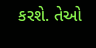કરશે. તેઓ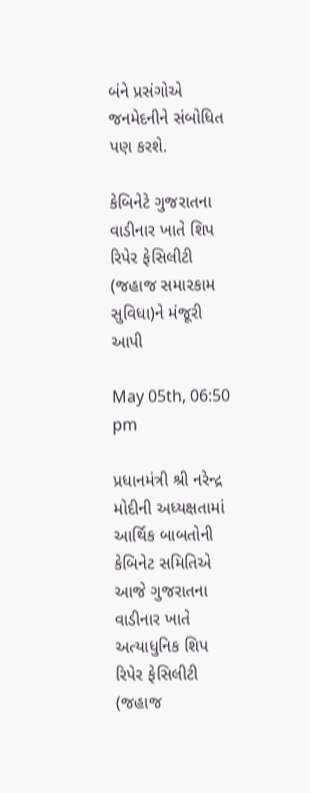બંને પ્રસંગોએ જનમેદનીને સંબોધિત પણ કરશે.

કેબિનેટે ગુજરાતના વાડીનાર ખાતે શિપ રિપેર ફેસિલીટી (જહાજ સમારકામ સુવિધા)ને મંજૂરી આપી

May 05th, 06:50 pm

પ્રધાનમંત્રી શ્રી નરેન્દ્ર મોદીની અધ્યક્ષતામાં આર્થિક બાબતોની કેબિનેટ સમિતિએ આજે ગુજરાતના વાડીનાર ખાતે અત્યાધુનિક શિપ રિપેર ફેસિલીટી (જહાજ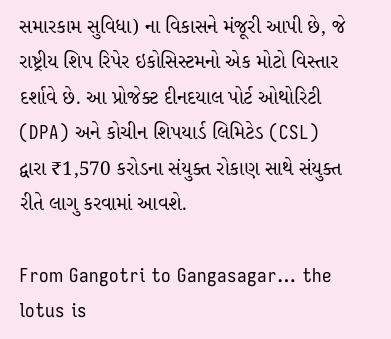સમારકામ સુવિધા) ના વિકાસને મંજૂરી આપી છે, જે રાષ્ટ્રીય શિપ રિપેર ઇકોસિસ્ટમનો એક મોટો વિસ્તાર દર્શાવે છે. આ પ્રોજેક્ટ દીનદયાલ પોર્ટ ઓથોરિટી (DPA) અને કોચીન શિપયાર્ડ લિમિટેડ (CSL) દ્વારા ₹1,570 કરોડના સંયુક્ત રોકાણ સાથે સંયુક્ત રીતે લાગુ કરવામાં આવશે.

From Gangotri to Gangasagar… the lotus is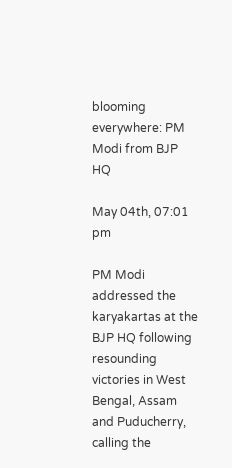blooming everywhere: PM Modi from BJP HQ

May 04th, 07:01 pm

PM Modi addressed the karyakartas at the BJP HQ following resounding victories in West Bengal, Assam and Puducherry, calling the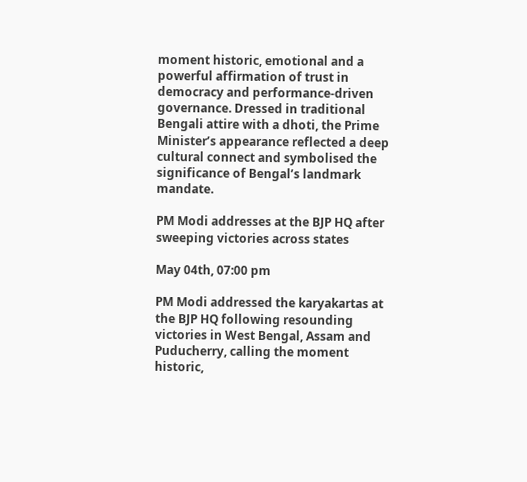moment historic, emotional and a powerful affirmation of trust in democracy and performance-driven governance. Dressed in traditional Bengali attire with a dhoti, the Prime Minister’s appearance reflected a deep cultural connect and symbolised the significance of Bengal’s landmark mandate.

PM Modi addresses at the BJP HQ after sweeping victories across states

May 04th, 07:00 pm

PM Modi addressed the karyakartas at the BJP HQ following resounding victories in West Bengal, Assam and Puducherry, calling the moment historic,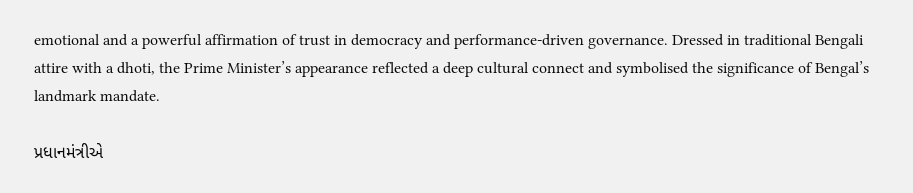emotional and a powerful affirmation of trust in democracy and performance-driven governance. Dressed in traditional Bengali attire with a dhoti, the Prime Minister’s appearance reflected a deep cultural connect and symbolised the significance of Bengal’s landmark mandate.

પ્રધાનમંત્રીએ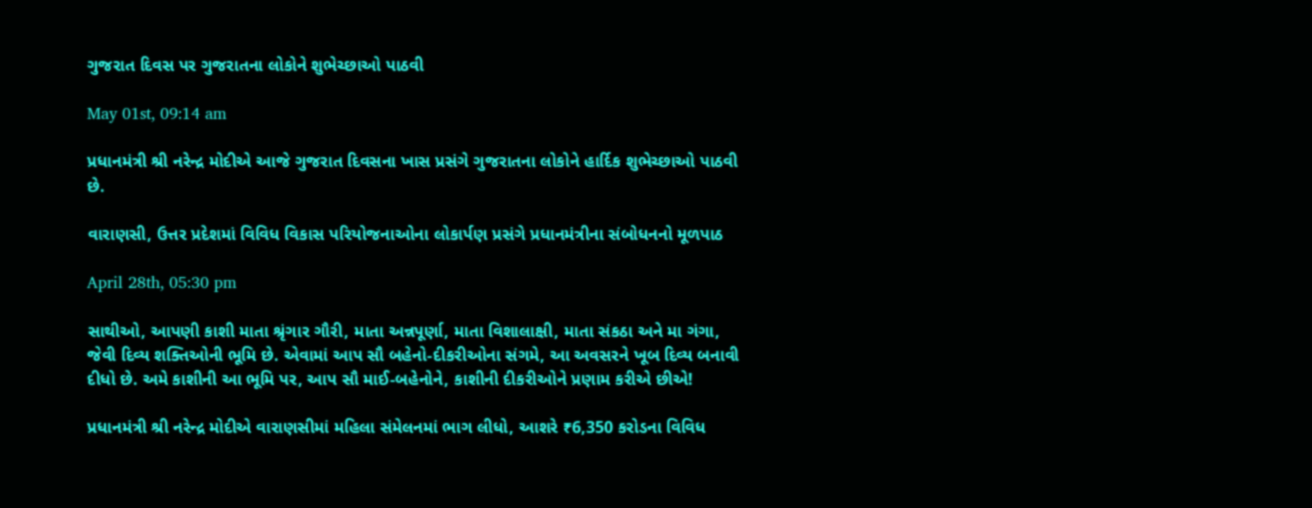ગુજરાત દિવસ પર ગુજરાતના લોકોને શુભેચ્છાઓ પાઠવી

May 01st, 09:14 am

પ્રધાનમંત્રી શ્રી નરેન્દ્ર મોદીએ આજે ગુજરાત દિવસના ખાસ પ્રસંગે ગુજરાતના લોકોને હાર્દિક શુભેચ્છાઓ પાઠવી છે.

વારાણસી, ઉત્તર પ્રદેશમાં વિવિધ વિકાસ પરિયોજનાઓના લોકાર્પણ પ્રસંગે પ્રધાનમંત્રીના સંબોધનનો મૂળપાઠ

April 28th, 05:30 pm

સાથીઓ, આપણી કાશી માતા શ્રૃંગાર ગૌરી, માતા અન્નપૂર્ણા, માતા વિશાલાક્ષી, માતા સંકઠા અને મા ગંગા, જેવી દિવ્ય શક્તિઓની ભૂમિ છે. એવામાં આપ સૌ બહેનો-દીકરીઓના સંગમે, આ અવસરને ખૂબ દિવ્ય બનાવી દીધો છે. અમે કાશીની આ ભૂમિ પર, આપ સૌ માઈ-બહેનોને, કાશીની દીકરીઓને પ્રણામ કરીએ છીએ!

પ્રધાનમંત્રી શ્રી નરેન્દ્ર મોદીએ વારાણસીમાં મહિલા સંમેલનમાં ભાગ લીધો, આશરે ₹6,350 કરોડના વિવિધ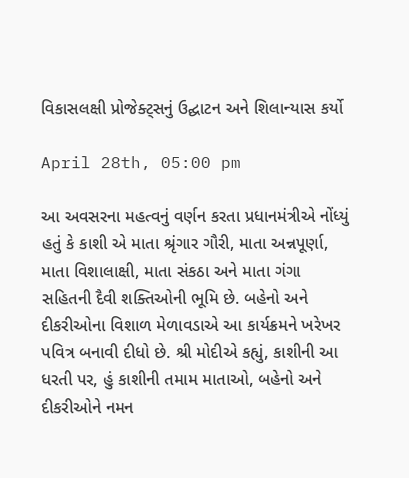વિકાસલક્ષી પ્રોજેક્ટ્સનું ઉદ્ઘાટન અને શિલાન્યાસ કર્યો

April 28th, 05:00 pm

આ અવસરના મહત્વનું વર્ણન કરતા પ્રધાનમંત્રીએ નોંધ્યું હતું કે કાશી એ માતા શ્રૃંગાર ગૌરી, માતા અન્નપૂર્ણા, માતા વિશાલાક્ષી, માતા સંકઠા અને માતા ગંગા સહિતની દૈવી શક્તિઓની ભૂમિ છે. બહેનો અને દીકરીઓના વિશાળ મેળાવડાએ આ કાર્યક્રમને ખરેખર પવિત્ર બનાવી દીધો છે. શ્રી મોદીએ કહ્યું, કાશીની આ ધરતી પર, હું કાશીની તમામ માતાઓ, બહેનો અને દીકરીઓને નમન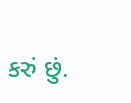કરું છું.